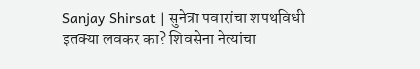Sanjay Shirsat | सुनेत्रा पवारांचा शपथविधी इतक्या लवकर का? शिवसेना नेत्यांचा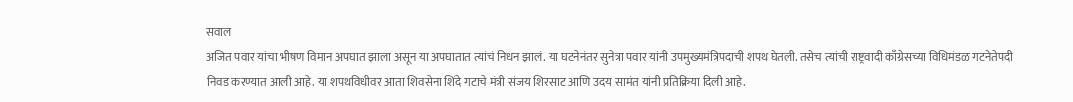सवाल
अजित पवार यांचा भीषण विमान अपघात झाला असून या अपघातात त्यांचं निधन झालं. या घटनेनंतर सुनेत्रा पवार यांनी उपमुख्यमंत्रिपदाची शपथ घेतली. तसेच त्यांची राष्ट्रवादी काँग्रेसच्या विधिमंडळ गटनेतेपदी निवड करण्यात आली आहे. या शपथविधीवर आता शिवसेना शिंदे गटाचे मंत्री संजय शिरसाट आणि उदय सामंत यांनी प्रतिक्रिया दिली आहे.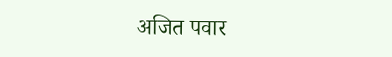अजित पवार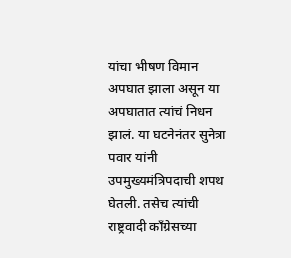यांचा भीषण विमान अपघात झाला असून या अपघातात त्यांचं निधन झालं. या घटनेनंतर सुनेत्रा पवार यांनी उपमुख्यमंत्रिपदाची शपथ घेतली. तसेच त्यांची राष्ट्रवादी काँग्रेसच्या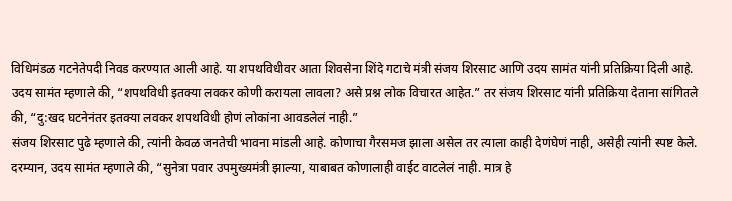विधिमंडळ गटनेतेपदी निवड करण्यात आली आहे. या शपथविधीवर आता शिवसेना शिंदे गटाचे मंत्री संजय शिरसाट आणि उदय सामंत यांनी प्रतिक्रिया दिली आहे.
उदय सामंत म्हणाले की, “शपथविधी इतक्या लवकर कोणी करायला लावला? असे प्रश्न लोक विचारत आहेत.” तर संजय शिरसाट यांनी प्रतिक्रिया देताना सांगितले की, “दु:खद घटनेनंतर इतक्या लवकर शपथविधी होणं लोकांना आवडलेलं नाही.”
संजय शिरसाट पुढे म्हणाले की, त्यांनी केवळ जनतेची भावना मांडली आहे. कोणाचा गैरसमज झाला असेल तर त्याला काही देणंघेणं नाही, असेही त्यांनी स्पष्ट केले.
दरम्यान, उदय सामंत म्हणाले की, “सुनेत्रा पवार उपमुख्यमंत्री झाल्या, याबाबत कोणालाही वाईट वाटलेलं नाही. मात्र हे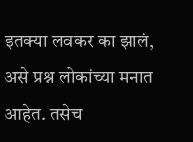इतक्या लवकर का झालं, असे प्रश्न लोकांच्या मनात आहेत. तसेच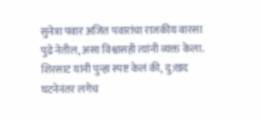सुनेत्रा पवार अजित पवारांचा राजकीय वारसा पुढे नेतील, असा विश्वासही त्यांनी व्यक्त केला. शिरसाट यांनी पुन्हा स्पष्ट केलं की, दु:खद घटनेनंतर लगेच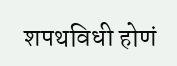शपथविधी होणं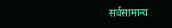सर्वसामान्य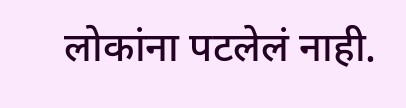लोकांना पटलेलं नाही.